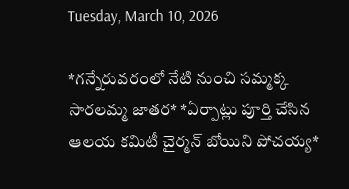Tuesday, March 10, 2026

*గన్నేరువరంలో నేటి నుంచి సమ్మక్క సారలమ్మ జాతర* *ఏర్పాట్లు పూర్తి చేసిన ఆలయ కమిటీ చైర్మన్ బోయిని పోచయ్య*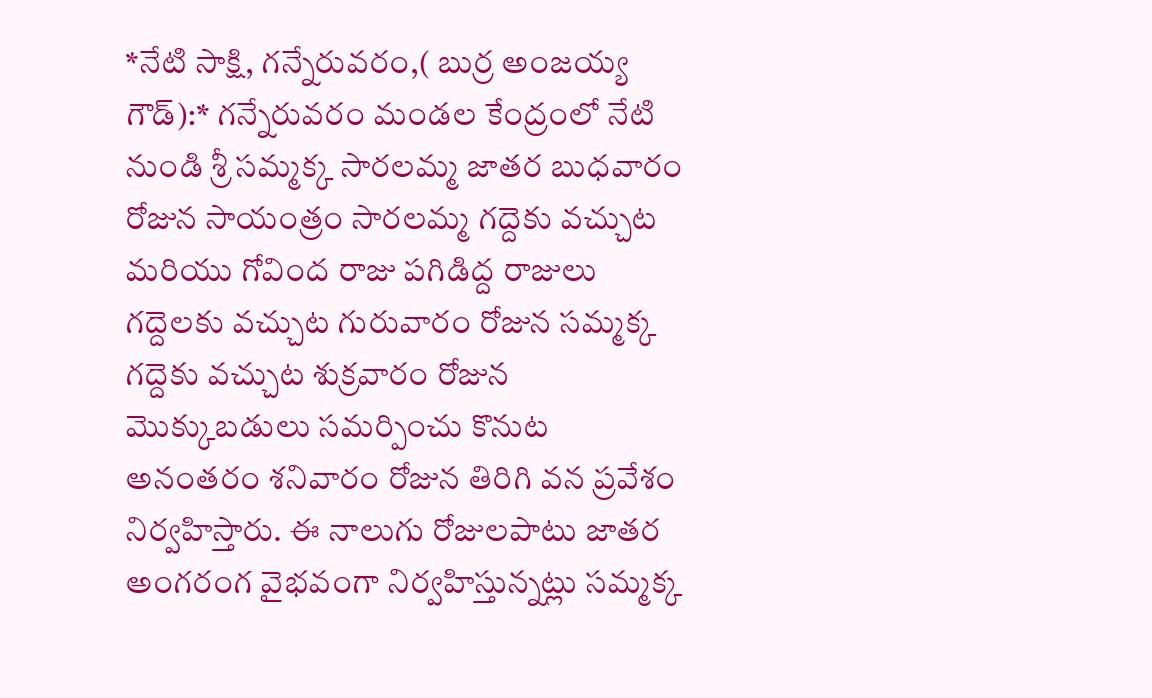*నేటి సాక్షి, గన్నేరువరం,( బుర్ర అంజయ్య గౌడ్):* గన్నేరువరం మండల కేంద్రంలో నేటి నుండి శ్రీ సమ్మక్క సారలమ్మ జాతర బుధవారం రోజున సాయంత్రం సారలమ్మ గద్దెకు వచ్చుట మరియు గోవింద రాజు పగిడిద్ద రాజులు గద్దెలకు వచ్చుట గురువారం రోజున సమ్మక్క గద్దెకు వచ్చుట శుక్రవారం రోజున మొక్కుబడులు సమర్పించు కొనుట అనంతరం శనివారం రోజున తిరిగి వన ప్రవేశం నిర్వహిస్తారు. ఈ నాలుగు రోజులపాటు జాతర అంగరంగ వైభవంగా నిర్వహిస్తున్నట్లు సమ్మక్క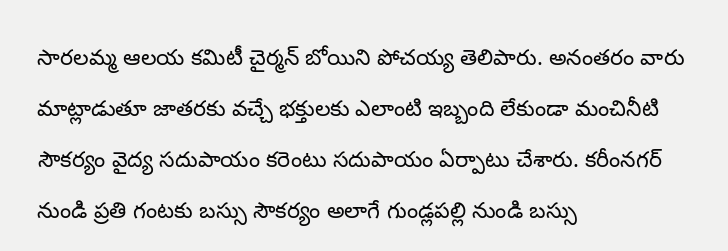సారలమ్మ ఆలయ కమిటీ చైర్మన్ బోయిని పోచయ్య తెలిపారు. అనంతరం వారు మాట్లాడుతూ జాతరకు వచ్చే భక్తులకు ఎలాంటి ఇబ్బంది లేకుండా మంచినీటి సౌకర్యం వైద్య సదుపాయం కరెంటు సదుపాయం ఏర్పాటు చేశారు. కరీంనగర్ నుండి ప్రతి గంటకు బస్సు సౌకర్యం అలాగే గుండ్లపల్లి నుండి బస్సు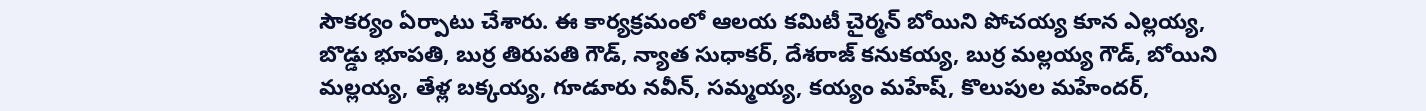సౌకర్యం ఏర్పాటు చేశారు. ఈ కార్యక్రమంలో ఆలయ కమిటీ చైర్మన్ బోయిని పోచయ్య కూన ఎల్లయ్య, బొడ్డు భూపతి, బుర్ర తిరుపతి గౌడ్, న్యాత సుధాకర్, దేశరాజ్ కనుకయ్య, బుర్ర మల్లయ్య గౌడ్, బోయిని మల్లయ్య, తేళ్ల బక్కయ్య, గూడూరు నవీన్, సమ్మయ్య, కయ్యం మహేష్, కొలుపుల మహేందర్,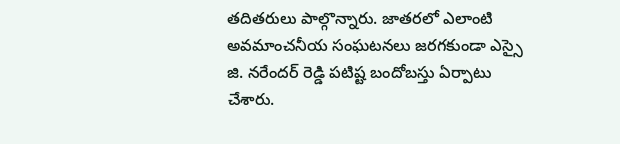తదితరులు పాల్గొన్నారు. జాతరలో ఎలాంటి అవమాంచనీయ సంఘటనలు జరగకుండా ఎస్సై జి. నరేందర్ రెడ్డి పటిష్ట బందోబస్తు ఏర్పాటు చేశారు.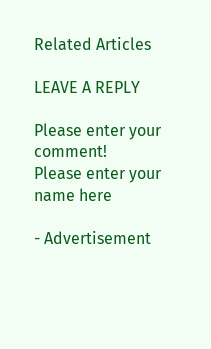Related Articles

LEAVE A REPLY

Please enter your comment!
Please enter your name here

- Advertisement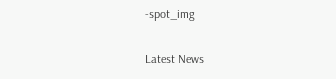-spot_img

Latest News